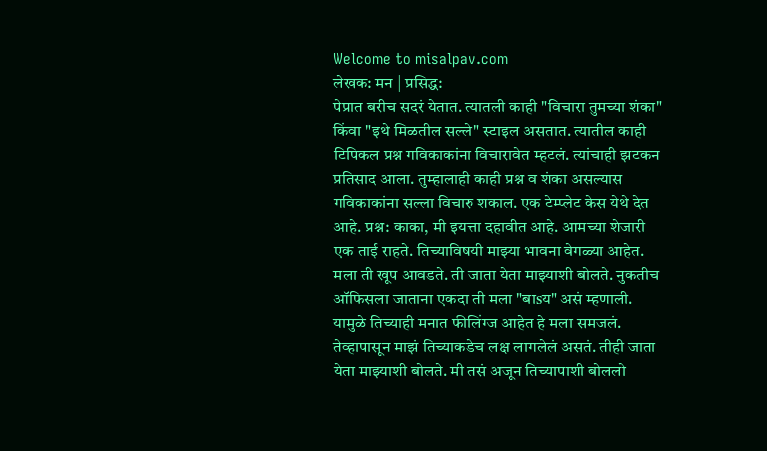Welcome to misalpav.com
लेखक: मन | प्रसिद्ध:
पेप्रात बरीच सदरं येतात. त्यातली काही "विचारा तुमच्या शंका" किंवा "इथे मिळतील सल्ले" स्टाइल असतात. त्यातील काही टिपिकल प्रश्न गविकाकांना विचारावेत म्हटलं. त्यांचाही झटकन प्रतिसाद आला. तुम्हालाही काही प्रश्न व शंका असल्यास गविकाकांना सल्ला विचारु शकाल. एक टेम्प्लेट केस येथे देत आहे. प्रश्न: काका, मी इयत्ता दहावीत आहे. आमच्या शेजारी एक ताई राहते. तिच्याविषयी माझ्या भावना वेगळ्या आहेत. मला ती खूप आवडते. ती जाता येता माझ्याशी बोलते. नुकतीच ऑफिसला जाताना एकदा ती मला "बाsय" असं म्हणाली. यामुळे तिच्याही मनात फीलिंग्ज आहेत हे मला समजलं. तेव्हापासून माझं तिच्याकडेच लक्ष लागलेलं असतं. तीही जाता येता माझ्याशी बोलते. मी तसं अजून तिच्यापाशी बोललो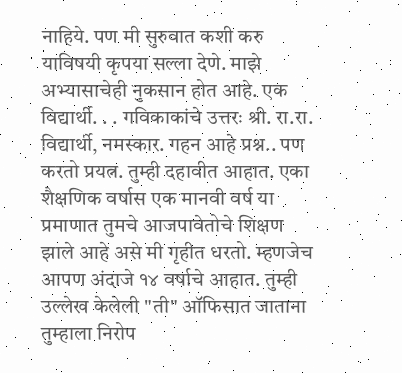नाहिये. पण मी सुरुवात कशी करु याविषयी कृपया सल्ला देणे. माझे अभ्यासाचेही नुकसान होत आहे. एक विद्यार्थी. . . गविकाकांचे उत्तरः श्री. रा.रा. विद्यार्थी, नमस्कार. गहन आहे प्रश्न.. पण करतो प्रयत्न. तुम्ही दहावीत आहात. एका शैक्षणिक वर्षास एक मानवी वर्ष या प्रमाणात तुमचे आजपावेतोचे शिक्षण झाले आहे असे मी गृहीत धरतो. म्हणजेच आपण अंदाजे १४ वर्षाचे आहात. तुम्ही उल्लेख केलेली "ती" ऑफिसात जाताना तुम्हाला निरोप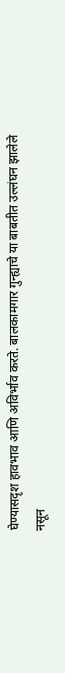घेण्यासदृश हावभाव आणि अविर्भाव करते. बालकामगार गुन्ह्याचे या बाबतीत उल्लंघन झालेले नसून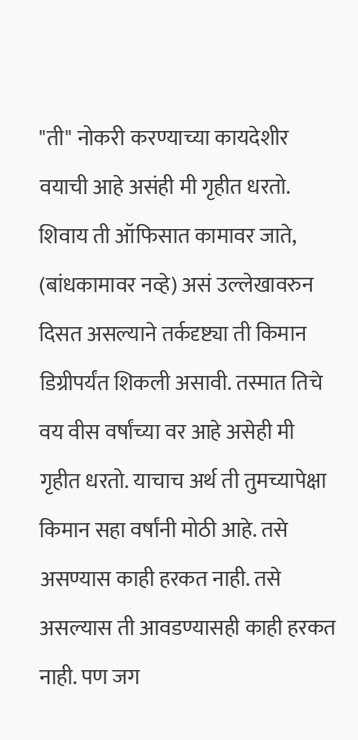"ती" नोकरी करण्याच्या कायदेशीर वयाची आहे असंही मी गृहीत धरतो. शिवाय ती ऑफिसात कामावर जाते, (बांधकामावर नव्हे) असं उल्लेखावरुन दिसत असल्याने तर्कदृष्ट्या ती किमान डिग्रीपर्यंत शिकली असावी. तस्मात तिचे वय वीस वर्षांच्या वर आहे असेही मी गृहीत धरतो. याचाच अर्थ ती तुमच्यापेक्षा किमान सहा वर्षांनी मोठी आहे. तसे असण्यास काही हरकत नाही. तसे असल्यास ती आवडण्यासही काही हरकत नाही. पण जग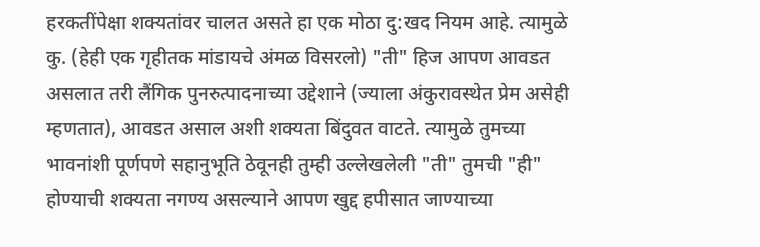हरकतींपेक्षा शक्यतांवर चालत असते हा एक मोठा दु:खद नियम आहे. त्यामुळे कु. (हेही एक गृहीतक मांडायचे अंमळ विसरलो) "ती" हिज आपण आवडत असलात तरी लैंगिक पुनरुत्पादनाच्या उद्देशाने (ज्याला अंकुरावस्थेत प्रेम असेही म्हणतात), आवडत असाल अशी शक्यता बिंदुवत वाटते. त्यामुळे तुमच्या भावनांशी पूर्णपणे सहानुभूति ठेवूनही तुम्ही उल्लेखलेली "ती" तुमची "ही" होण्याची शक्यता नगण्य असल्याने आपण खुद्द हपीसात जाण्याच्या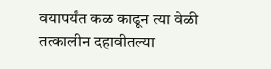वयापर्यंत कळ काढून त्या वेळी तत्कालीन दहावीतल्या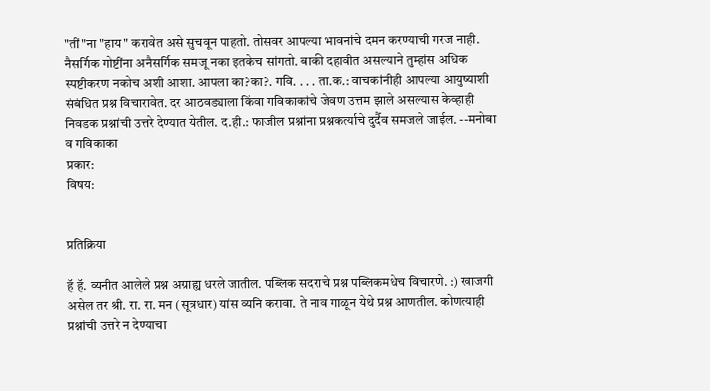"तीं"ना "हाय" करावेत असे सुचवून पाहतो. तोसवर आपल्या भावनांचे दमन करण्याची गरज नाही. नैसर्गिक गोष्टींना अनैसर्गिक समजू नका इतकेच सांगतो. बाकी दहावीत असल्याने तुम्हांस अधिक स्पष्टीकरण नकोच अशी आशा. आपला का?का?. गवि. . . . ता.क.: वाचकांनीही आपल्या आयुष्याशी संबंधित प्रश्न विचारावेत. दर आठवड्याला किंवा गविकाकांचे जेवण उत्तम झाले असल्यास केव्हाही निवडक प्रश्नांची उत्तरे देण्यात येतील. द.ही.: फाजील प्रश्नांना प्रश्नकर्त्याचे दुर्दैव समजले जाईल. --मनोबा व गविकाका
प्रकार:
विषय:


प्रतिक्रिया

हॅ हॅ. व्यनीत आलेले प्रश्न अग्राह्य धरले जातील. पब्लिक सदराचे प्रश्न पब्लिकमधेच विचारणे. :) खाजगी असेल तर श्री. रा. रा. मन (सूत्रधार) यांस व्यनि करावा. ते नाव गाळून येथे प्रश्न आणतील. कोणत्याही प्रश्नांची उत्तरे न देण्याचा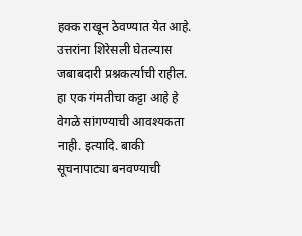हक्क राखून ठेवण्यात येत आहे. उत्तरांना शिरेसली घेतल्यास जबाबदारी प्रश्नकर्त्याची राहील. हा एक गंमतीचा कट्टा आहे हे वेगळे सांगण्याची आवश्यकता नाही. इत्यादि. बाकी सूचनापाट्या बनवण्याची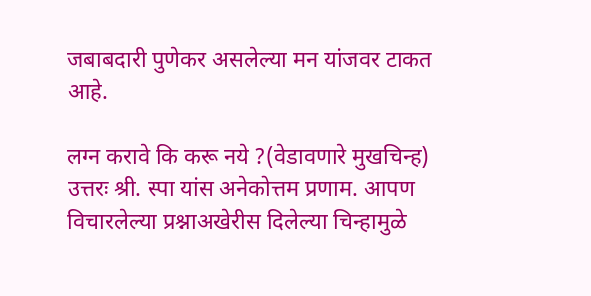जबाबदारी पुणेकर असलेल्या मन यांजवर टाकत आहे.

लग्न करावे कि करू नये ?(वेडावणारे मुखचिन्ह)
उत्तरः श्री. स्पा यांस अनेकोत्तम प्रणाम. आपण विचारलेल्या प्रश्नाअखेरीस दिलेल्या चिन्हामुळे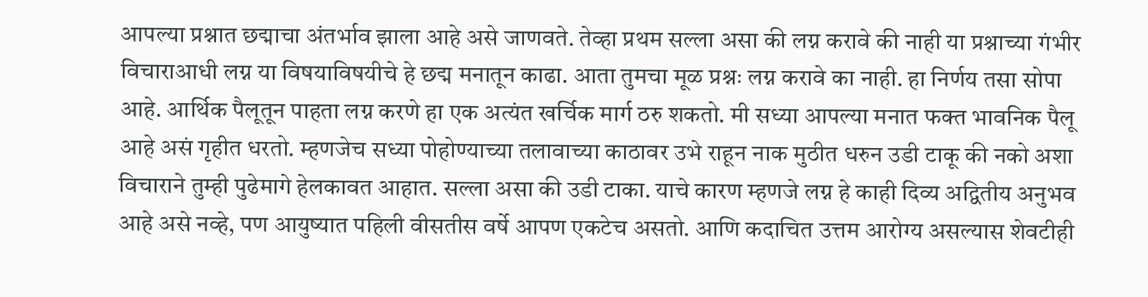आपल्या प्रश्नात छद्माचा अंतर्भाव झाला आहे असे जाणवते. तेव्हा प्रथम सल्ला असा की लग्न करावे की नाही या प्रश्नाच्या गंभीर विचाराआधी लग्न या विषयाविषयीचे हे छद्म मनातून काढा. आता तुमचा मूळ प्रश्नः लग्न करावे का नाही. हा निर्णय तसा सोपा आहे. आर्थिक पैलूतून पाहता लग्न करणे हा एक अत्यंत खर्चिक मार्ग ठरु शकतो. मी सध्या आपल्या मनात फक्त भावनिक पैलू आहे असं गृहीत धरतो. म्हणजेच सध्या पोहोण्याच्या तलावाच्या काठावर उभे राहून नाक मुठीत धरुन उडी टाकू की नको अशा विचाराने तुम्ही पुढेमागे हेलकावत आहात. सल्ला असा की उडी टाका. याचे कारण म्हणजे लग्न हे काही दिव्य अद्वितीय अनुभव आहे असे नव्हे, पण आयुष्यात पहिली वीसतीस वर्षे आपण एकटेच असतो. आणि कदाचित उत्तम आरोग्य असल्यास शेवटीही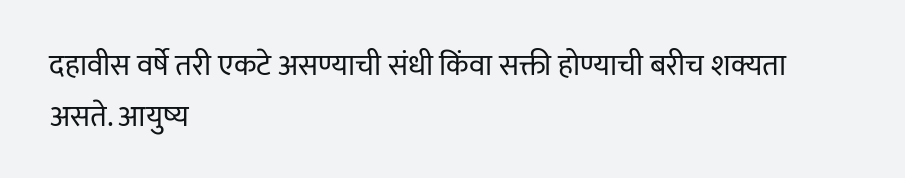दहावीस वर्षे तरी एकटे असण्याची संधी किंवा सक्ती होण्याची बरीच शक्यता असते. आयुष्य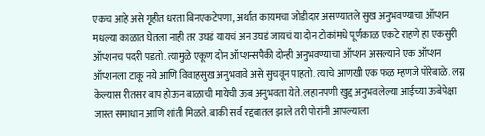एकच आहे असे गृहीत धरता बिनएकटेपणा, अर्थात कायमचा जोडीदार असण्यातले सुख अनुभवण्याचा ऑप्शन मधल्या काळात घेतला नाही तर उघडं यायचं अन उघडं जायचं या दोन टोकांमधे पूर्णकाळ एकटे राहणे हा एकसुरी ऑप्शनच पदरी पडतो. त्यामुळे एकूण दोन ऑप्शन्सपैकी दोन्ही अनुभवण्याचा ऑप्शन असल्याने एक ऑप्शन ऑप्शनला टाकू नये आणि विवाहसुख अनुभवावे असे सुचवून पाहतो. त्याचे आणखी एक फळ म्हणजे पोरेबाळे. लग्न केल्यास रीतसर बाप होऊन बाळाची मायेची ऊब अनुभवता येते. लहानपणी खुद्द अनुभवलेल्या आईच्या ऊबेपेक्षा जास्त समाधान आणि शांती मिळते. बाकी सर्व रद्दबातल झाले तरी पोरांनी आपल्याला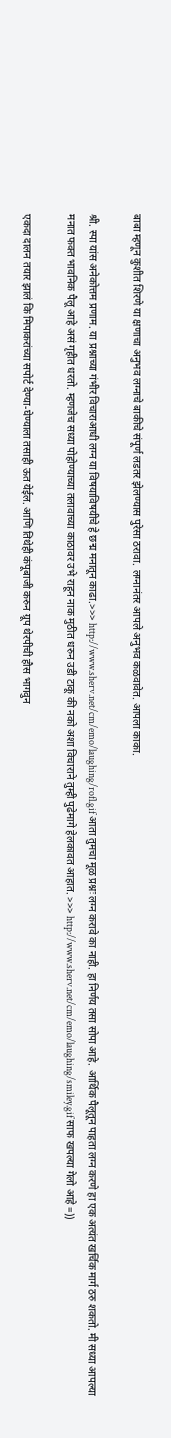बाबा म्हणून कुशीत शिरणे या क्षणाचा अनुभव लग्नाचे बाकीचे संपूर्ण लडतर झेलण्यास पुरेसा ठरावा. लग्नानंतर आपले अनुभव कळवावेत. आपला काका.

श्री. स्पा यांस अनेकोत्तम प्रणाम. या प्रश्नाच्या गंभीर विचाराआधी लग्न या विषयाविषयीचे हे छद्म मनातून काढा.>>> http://www.sherv.net/cm/emo/laughing/rofl.gif आता तुमचा मूळ प्रश्नः लग्न करावे का नाही. हा निर्णय तसा सोपा आहे. आर्थिक पैलूतून पाहता लग्न करणे हा एक अत्यंत खर्चिक मार्ग ठरु शकतो. मी सध्या आपल्या मनात फक्त भावनिक पैलू आहे असं गृहीत धरतो. म्हणजेच सध्या पोहोण्याच्या तलावाच्या काठावर उभे राहून नाक मुठीत धरुन उडी टाकू की नको अशा विचाराने तुम्ही पुढेमागे हेलकावत आहात. >>> http://www.sherv.net/cm/emo/laughing/smiley.gif साफ खपल्या गेलो आहे =))

एकदा दालन तयार झालं कि मिपाकरांच्या सपोर्ट देण्या-घेण्याला तसाही ऊत येईल. आणि तिथेही कंपूबाजी करुन ग्रूप थेरपीची हौस भागवुन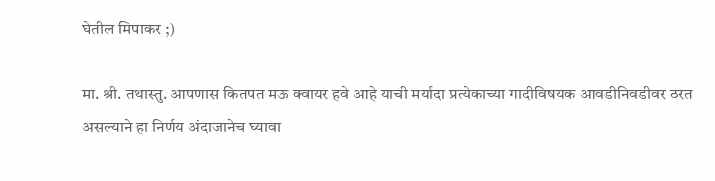घेतील मिपाकर ;)

मा. श्री. तथास्तु. आपणास कितपत मऊ क्वायर हवे आहे याची मर्यादा प्रत्येकाच्या गादीविषयक आवडीनिवडीवर ठरत असल्याने हा निर्णय अंदाजानेच घ्यावा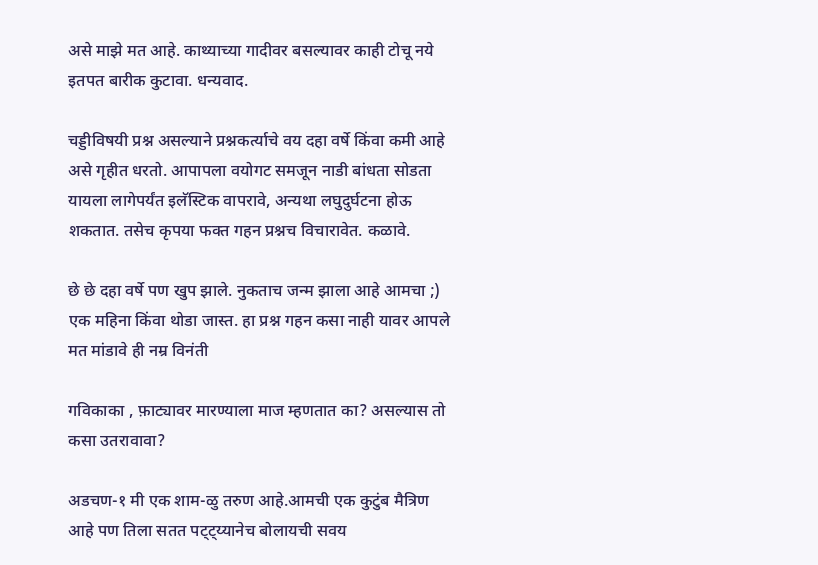असे माझे मत आहे. काथ्याच्या गादीवर बसल्यावर काही टोचू नये इतपत बारीक कुटावा. धन्यवाद.

चड्डीविषयी प्रश्न असल्याने प्रश्नकर्त्याचे वय दहा वर्षे किंवा कमी आहे असे गृहीत धरतो. आपापला वयोगट समजून नाडी बांधता सोडता यायला लागेपर्यंत इलॅस्टिक वापरावे, अन्यथा लघुदुर्घटना होऊ शकतात. तसेच कृपया फक्त गहन प्रश्नच विचारावेत. कळावे.

छे छे दहा वर्षे पण खुप झाले. नुकताच जन्म झाला आहे आमचा ;) एक महिना किंवा थोडा जास्त. हा प्रश्न गहन कसा नाही यावर आपले मत मांडावे ही नम्र विनंती

गविकाका , फ़ाट्यावर मारण्याला माज म्हणतात का? असल्यास तो कसा उतरावावा?

अडचण-१ मी एक शाम-ळु तरुण आहे.आमची एक कुटुंब मैत्रिण आहे पण तिला सतत पट्ट्य्यानेच बोलायची सवय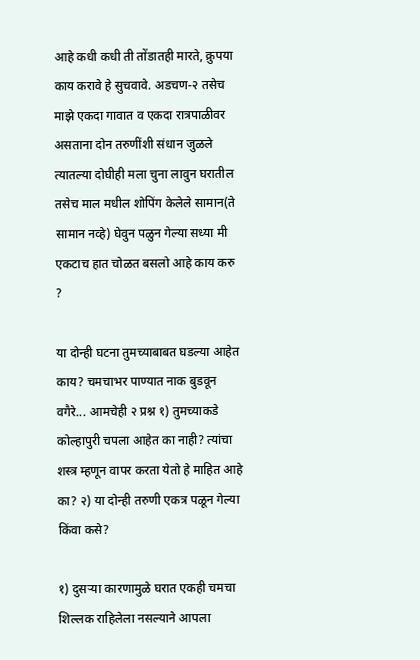आहे कधी कधी ती तोंडातही मारते, क्रुपया काय करावे हे सुचवावे. अडचण-२ तसेच माझे एकदा गावात व एकदा रात्रपाळीवर असताना दोन तरुणींशी संधान जुळले त्यातल्या दोघीही मला चुना लावुन घरातील तसेच माल मधील शोपिंग केलेले सामान(ते सामान नव्हे) घेवुन पळुन गेल्या सध्या मी एकटाच हात चोळत बसलो आहे काय करु ?

या दोन्ही घटना तुमच्याबाबत घडल्या आहेत काय? चमचाभर पाण्यात नाक बुडवून वगैरे... आमचेही २ प्रश्न १) तुमच्याकडे कोल्हापुरी चपला आहेत का नाही? त्यांचा शस्त्र म्हणून वापर करता येतो हे माहित आहे का? २) या दोन्ही तरुणी एकत्र पळून गेल्या किंवा कसे?

१) दुसर्‍या कारणामुळे घरात एकही चमचा शिल्लक राहिलेला नसल्याने आपला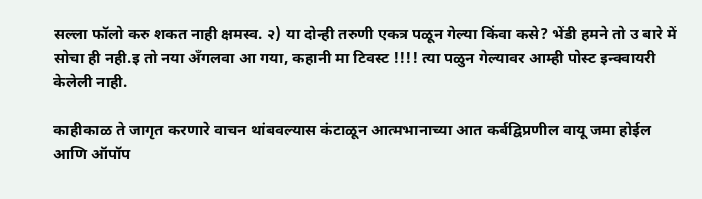सल्ला फॉलो करु शकत नाही क्षमस्व. २) या दोन्ही तरुणी एकत्र पळून गेल्या किंवा कसे? भेंडी हमने तो उ बारे में सोचा ही नही.इ तो नया अँगलवा आ गया, कहानी मा टिवस्ट !!!! त्या पळुन गेल्यावर आम्ही पोस्ट इन्क्वायरी केलेली नाही.

काहीकाळ ते जागृत करणारे वाचन थांबवल्यास कंटाळून आत्मभानाच्या आत कर्बद्विप्रणील वायू जमा होईल आणि ऑपॉप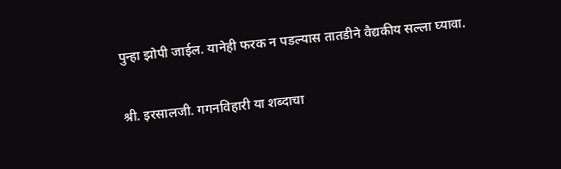पुन्हा झोपी जाईल. यानेही फरक न पडल्यास तातडीने वैद्यकीय सल्ला घ्यावा.

श्री. इरसालजी. गगनविहारी या शब्दाचा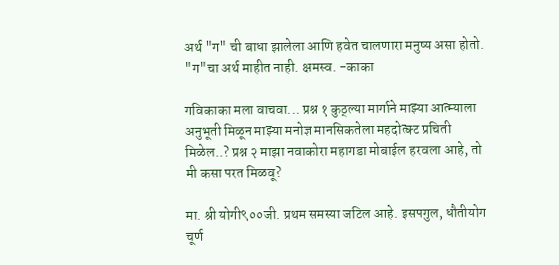अर्थ "ग" ची बाधा झालेला आणि हवेत चालणारा मनुष्य असा होतो. "ग"चा अर्थ माहीत नाही. क्षमस्व. -काका

गविकाका मला वाचवा... प्रश्न १ कुठ्ल्या मार्गाने माझ्या आत्म्याला अनुभूती मिळून माझ्या मनोज्ञ मानसिकतेला महदोत्क्ट प्रचिती मिळेल..? प्रश्न २ माझा नवाकोरा महागडा मोबाईल हरवला आहे, तो मी कसा परत मिळवू?

मा. श्री योगी९००जी. प्रथम समस्या जटिल आहे. इसपगुल, धौतीयोग चूर्ण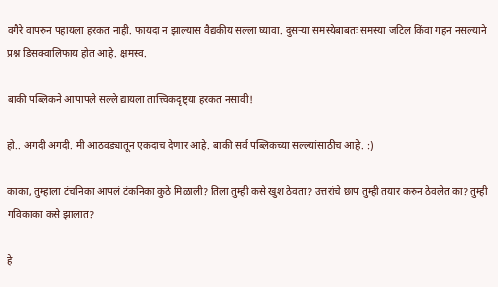वगैरे वापरुन पहायला हरकत नाही. फायदा न झाल्यास वैद्यकीय सल्ला घ्यावा. दुसर्‍या समस्येबाबतः समस्या जटिल किंवा गहन नसल्याने प्रश्न डिसक्वालिफाय होत आहे. क्षमस्व.

बाकी पब्लिकने आपापले सल्ले द्यायला तात्त्विकदृष्ट्या हरकत नसावी!

हो.. अगदी अगदी. मी आठवड्यातून एकदाच देणार आहे. बाकी सर्व पब्लिकच्या सल्ल्यांसाठीच आहे. :)

काका, तुम्हाला टंचनिका आपलं टंकनिका कुठे मिळाली? तिला तुम्ही कसे खुश ठेवता? उत्तरांचे छाप तुम्ही तयार करुन ठेवलेत का? तुम्ही गविकाका कसे झालात?

हे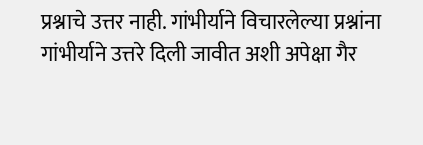प्रश्नाचे उत्तर नाही. गांभीर्याने विचारलेल्या प्रश्नांना गांभीर्याने उत्तरे दिली जावीत अशी अपेक्षा गैर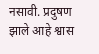नसावी. प्रदुषण झाले आहे श्वास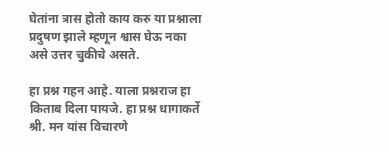घेतांना त्रास होतो काय करु या प्रश्नाला प्रदुषण झाले म्हणून श्वास घेऊ नका असे उत्तर चुकीचे असते.

हा प्रश्न गहन आहे. याला प्रश्नराज हा किताब दिला पायजे. हा प्रश्न धागाकर्ते श्री. मन यांस विचारणे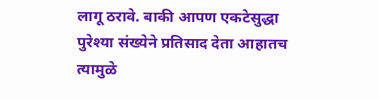लागू ठरावे. बाकी आपण एकटेसुद्धा पुरेश्या संख्येने प्रतिसाद देता आहातच त्यामुळे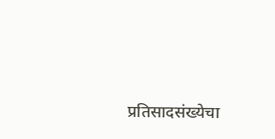प्रतिसादसंख्येचा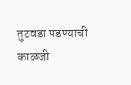तुटवडा पडण्याची काळजी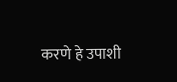करणे हे उपाशी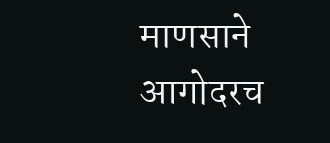माणसाने आगोदरच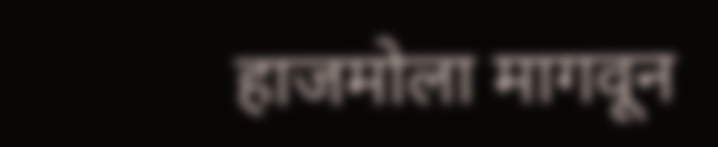हाजमोला मागवून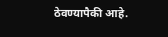ठेवण्यापैकी आहे.